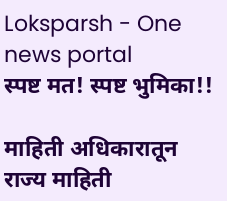Loksparsh - One news portal
स्पष्ट मत! स्पष्ट भुमिका!!

माहिती अधिकारातून राज्य माहिती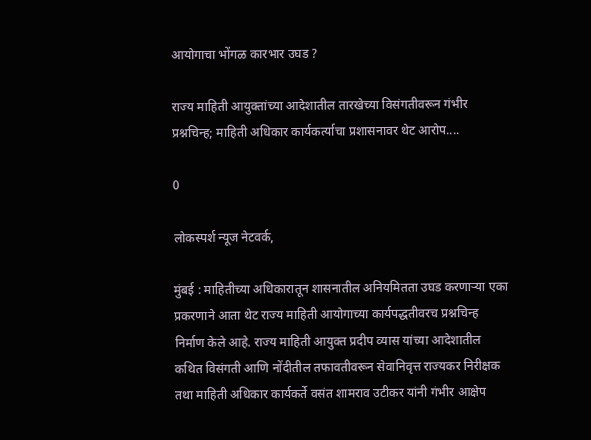आयोगाचा भोंगळ कारभार उघड ?

राज्य माहिती आयुक्तांच्या आदेशातील तारखेच्या विसंगतीवरून गंभीर प्रश्नचिन्ह; माहिती अधिकार कार्यकर्त्याचा प्रशासनावर थेट आरोप....

0

लोकस्पर्श न्यूज नेटवर्क,

मुंबई : माहितीच्या अधिकारातून शासनातील अनियमितता उघड करणाऱ्या एका प्रकरणाने आता थेट राज्य माहिती आयोगाच्या कार्यपद्धतीवरच प्रश्नचिन्ह निर्माण केले आहे. राज्य माहिती आयुक्त प्रदीप व्यास यांच्या आदेशातील कथित विसंगती आणि नोंदीतील तफावतीवरून सेवानिवृत्त राज्यकर निरीक्षक तथा माहिती अधिकार कार्यकर्ते वसंत शामराव उटीकर यांनी गंभीर आक्षेप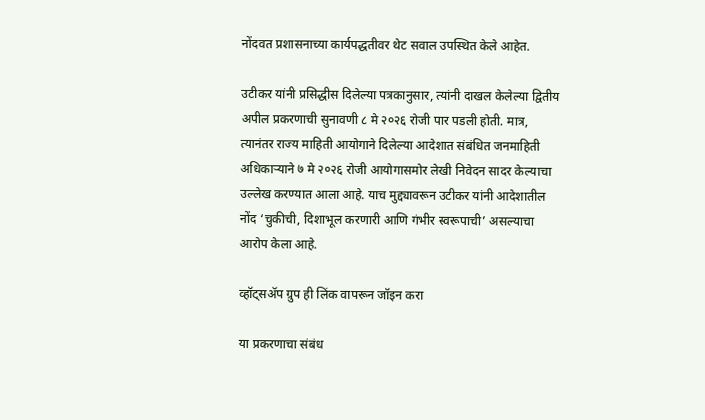नोंदवत प्रशासनाच्या कार्यपद्धतीवर थेट सवाल उपस्थित केले आहेत.

उटीकर यांनी प्रसिद्धीस दिलेल्या पत्रकानुसार, त्यांनी दाखल केलेल्या द्वितीय अपील प्रकरणाची सुनावणी ८ मे २०२६ रोजी पार पडली होती. मात्र, त्यानंतर राज्य माहिती आयोगाने दिलेल्या आदेशात संबंधित जनमाहिती अधिकाऱ्याने ७ मे २०२६ रोजी आयोगासमोर लेखी निवेदन सादर केल्याचा उल्लेख करण्यात आला आहे. याच मुद्द्यावरून उटीकर यांनी आदेशातील नोंद ‘चुकीची, दिशाभूल करणारी आणि गंभीर स्वरूपाची’ असल्याचा आरोप केला आहे.

व्हॉट्सॲप ग्रुप ही लिंक वापरून जॉइन करा

या प्रकरणाचा संबंध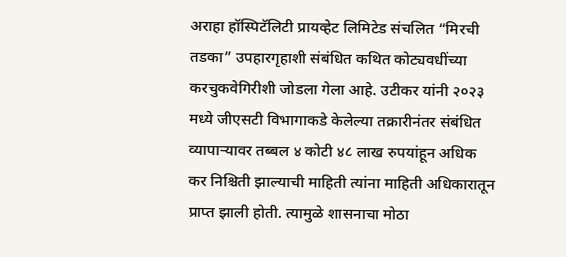अराहा हॉस्पिटॅलिटी प्रायव्हेट लिमिटेड संचलित “मिरची तडका” उपहारगृहाशी संबंधित कथित कोट्यवधींच्या करचुकवेगिरीशी जोडला गेला आहे. उटीकर यांनी २०२३ मध्ये जीएसटी विभागाकडे केलेल्या तक्रारीनंतर संबंधित व्यापाऱ्यावर तब्बल ४ कोटी ४८ लाख रुपयांहून अधिक कर निश्चिती झाल्याची माहिती त्यांना माहिती अधिकारातून प्राप्त झाली होती. त्यामुळे शासनाचा मोठा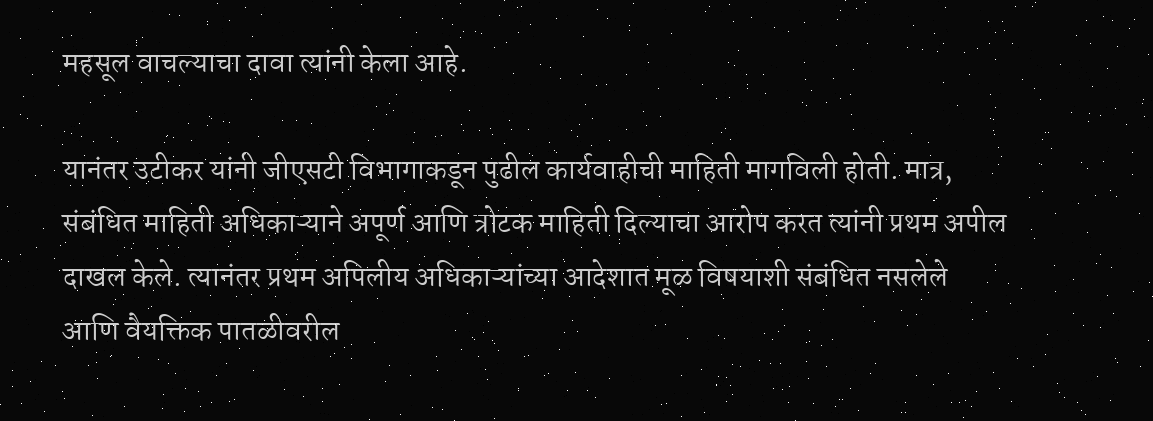महसूल वाचल्याचा दावा त्यांनी केला आहे.

यानंतर उटीकर यांनी जीएसटी विभागाकडून पुढील कार्यवाहीची माहिती मागविली होती. मात्र, संबंधित माहिती अधिकाऱ्याने अपूर्ण आणि त्रोटक माहिती दिल्याचा आरोप करत त्यांनी प्रथम अपील दाखल केले. त्यानंतर प्रथम अपिलीय अधिकाऱ्यांच्या आदेशात मूळ विषयाशी संबंधित नसलेले आणि वैयक्तिक पातळीवरील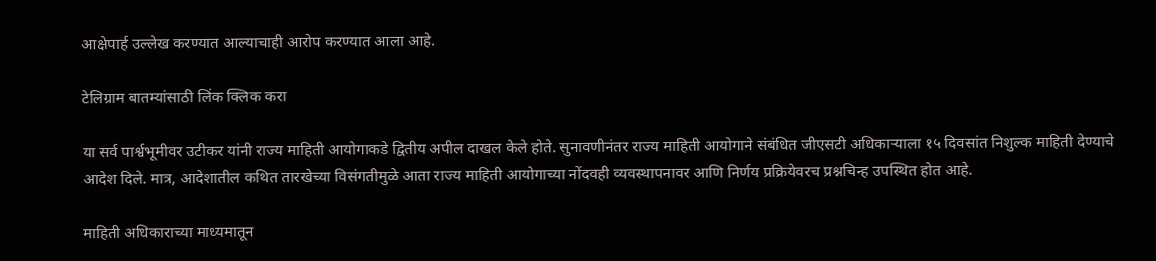आक्षेपार्ह उल्लेख करण्यात आल्याचाही आरोप करण्यात आला आहे.

टेलिग्राम बातम्यांसाठी लिंक क्लिक करा

या सर्व पार्श्वभूमीवर उटीकर यांनी राज्य माहिती आयोगाकडे द्वितीय अपील दाखल केले होते. सुनावणीनंतर राज्य माहिती आयोगाने संबंधित जीएसटी अधिकाऱ्याला १५ दिवसांत निशुल्क माहिती देण्याचे आदेश दिले. मात्र, आदेशातील कथित तारखेच्या विसंगतीमुळे आता राज्य माहिती आयोगाच्या नोंदवही व्यवस्थापनावर आणि निर्णय प्रक्रियेवरच प्रश्नचिन्ह उपस्थित होत आहे.

माहिती अधिकाराच्या माध्यमातून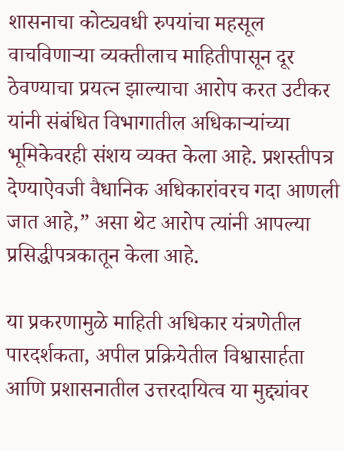शासनाचा कोट्यवधी रुपयांचा महसूल वाचविणाऱ्या व्यक्तीलाच माहितीपासून दूर ठेवण्याचा प्रयत्न झाल्याचा आरोप करत उटीकर यांनी संबंधित विभागातील अधिकाऱ्यांच्या भूमिकेवरही संशय व्यक्त केला आहे. प्रशस्तीपत्र देण्याऐवजी वैधानिक अधिकारांवरच गदा आणली जात आहे,” असा थेट आरोप त्यांनी आपल्या प्रसिद्धीपत्रकातून केला आहे.

या प्रकरणामुळे माहिती अधिकार यंत्रणेतील पारदर्शकता, अपील प्रक्रियेतील विश्वासार्हता आणि प्रशासनातील उत्तरदायित्व या मुद्द्यांवर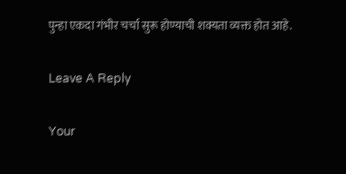पुन्हा एकदा गंभीर चर्चा सुरू होण्याची शक्यता व्यक्त होत आहे.

Leave A Reply

Your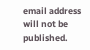email address will not be published.